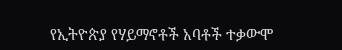የኢትዮጵያ የሃይማኖቶች አባቶች ተቃውሞ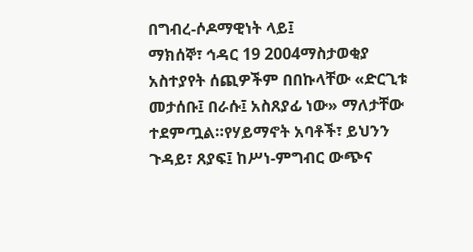በግብረ-ሶዶማዊነት ላይ፤
ማክሰኞ፣ ኅዳር 19 2004ማስታወቂያ
አስተያየት ሰጪዎችም በበኩላቸው «ድርጊቱ መታሰቡ፤ በራሱ፤ አስጸያፊ ነው» ማለታቸው ተደምጧል።የሃይማኖት አባቶች፣ ይህንን ጉዳይ፣ ጸያፍ፤ ከሥነ-ምግብር ውጭና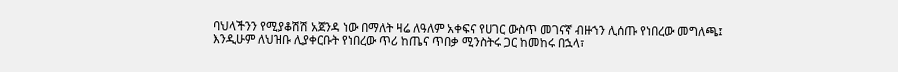ባህላችንን የሚያቆሽሽ አጀንዳ ነው በማለት ዛሬ ለዓለም አቀፍና የሀገር ውስጥ መገናኛ ብዙኀን ሊሰጡ የነበረው መግለጫ፤ እንዲሁም ለህዝቡ ሊያቀርቡት የነበረው ጥሪ ከጤና ጥበቃ ሚንስትሩ ጋር ከመከሩ በኋላ፣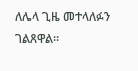ለሌላ ጊዜ መተላለፉን ገልጸዋል።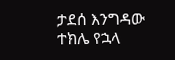ታደሰ እንግዳው
ተክሌ የኋላ